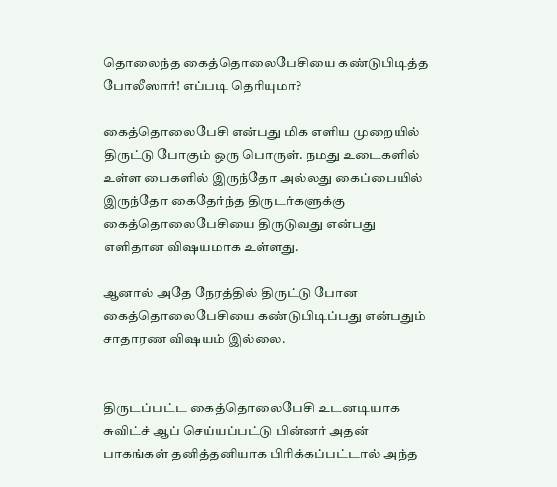தொலைந்த கைத்தொலைபேசியை கண்டுபிடித்த போலீஸார்! எப்படி தெரியுமா?

கைத்தொலைபேசி என்பது மிக எளிய முறையில் திருட்டு போகும் ஒரு பொருள். நமது உடைகளில் உள்ள பைகளில் இருந்தோ அல்லது கைப்பையில் இருந்தோ கைதேர்ந்த திருடர்களுக்கு கைத்தொலைபேசியை திருடுவது என்பது எளிதான விஷயமாக உள்ளது.

ஆனால் அதே நேரத்தில் திருட்டு போன கைத்தொலைபேசியை கண்டுபிடிப்பது என்பதும் சாதாரண விஷயம் இல்லை.


திருடப்பட்ட கைத்தொலைபேசி உடனடியாக சுவிட்ச் ஆப் செய்யப்பட்டு பின்னர் அதன் பாகங்கள் தனித்தனியாக பிரிக்கப்பட்டால் அந்த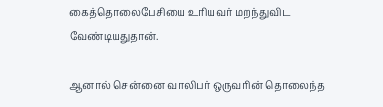கைத்தொலைபேசியை உரியவர் மறந்துவிட வேண்டியதுதான்.

ஆனால் சென்னை வாலிபர் ஒருவரின் தொலைந்த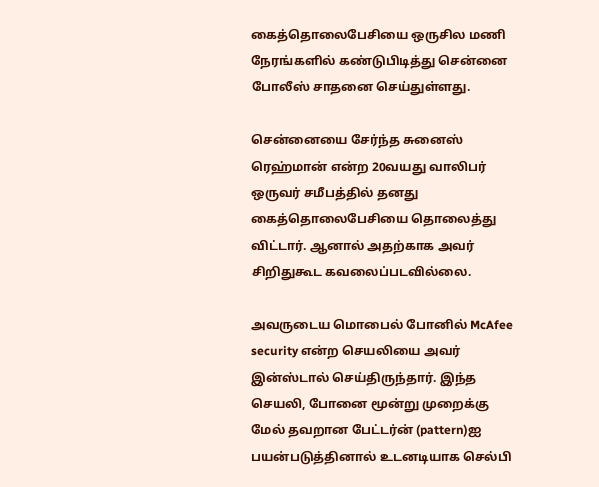கைத்தொலைபேசியை ஒருசில மணி நேரங்களில் கண்டுபிடித்து சென்னை போலீஸ் சாதனை செய்துள்ளது.

சென்னையை சேர்ந்த சுனைஸ் ரெஹ்மான் என்ற 20வயது வாலிபர் ஒருவர் சமீபத்தில் தனது கைத்தொலைபேசியை தொலைத்து விட்டார். ஆனால் அதற்காக அவர் சிறிதுகூட கவலைப்படவில்லை.

அவருடைய மொபைல் போனில் McAfee security என்ற செயலியை அவர் இன்ஸ்டால் செய்திருந்தார். இந்த செயலி, போனை மூன்று முறைக்கு மேல் தவறான பேட்டர்ன் (pattern)ஐ பயன்படுத்தினால் உடனடியாக செல்பி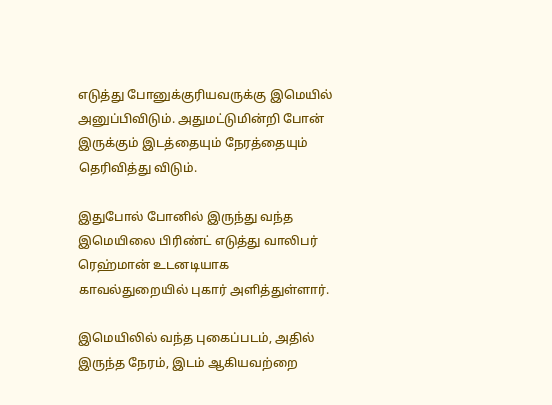எடுத்து போனுக்குரியவருக்கு இமெயில் அனுப்பிவிடும். அதுமட்டுமின்றி போன் இருக்கும் இடத்தையும் நேரத்தையும் தெரிவித்து விடும்.

இதுபோல் போனில் இருந்து வந்த இமெயிலை பிரிண்ட் எடுத்து வாலிபர் ரெஹ்மான் உடனடியாக காவல்துறையில் புகார் அளித்துள்ளார்.

இமெயிலில் வந்த புகைப்படம், அதில் இருந்த நேரம், இடம் ஆகியவற்றை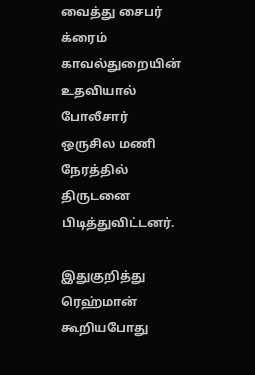வைத்து சைபர் க்ரைம் காவல்துறையின் உதவியால் போலீசார் ஒருசில மணி நேரத்தில் திருடனை பிடித்துவிட்டனர்.

இதுகுறித்து ரெஹ்மான் கூறியபோது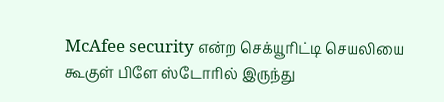McAfee security என்ற செக்யூரிட்டி செயலியை கூகுள் பிளே ஸ்டோரில் இருந்து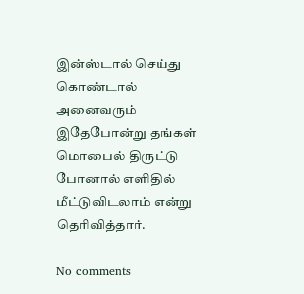இன்ஸ்டால் செய்து கொண்டால் அனைவரும் இதேபோன்று தங்கள் மொபைல் திருட்டு போனால் எளிதில் மீட்டுவிடலாம் என்று தெரிவித்தார்.

No comments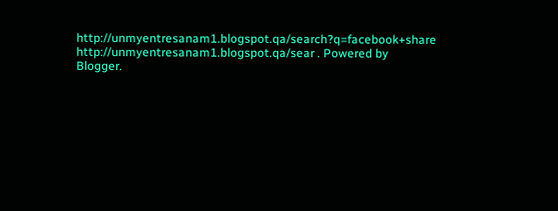http://unmyentresanam1.blogspot.qa/search?q=facebook+share http://unmyentresanam1.blogspot.qa/sear . Powered by Blogger.